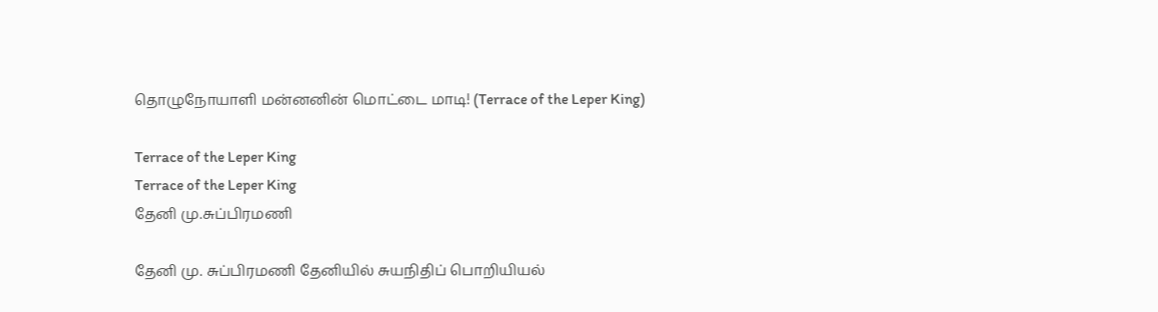தொழுநோயாளி மன்னனின் மொட்டை மாடி! (Terrace of the Leper King)

Terrace of the Leper King
Terrace of the Leper King
தேனி மு.சுப்பிரமணி

தேனி மு. சுப்பிரமணி தேனியில் சுயநிதிப் பொறியியல்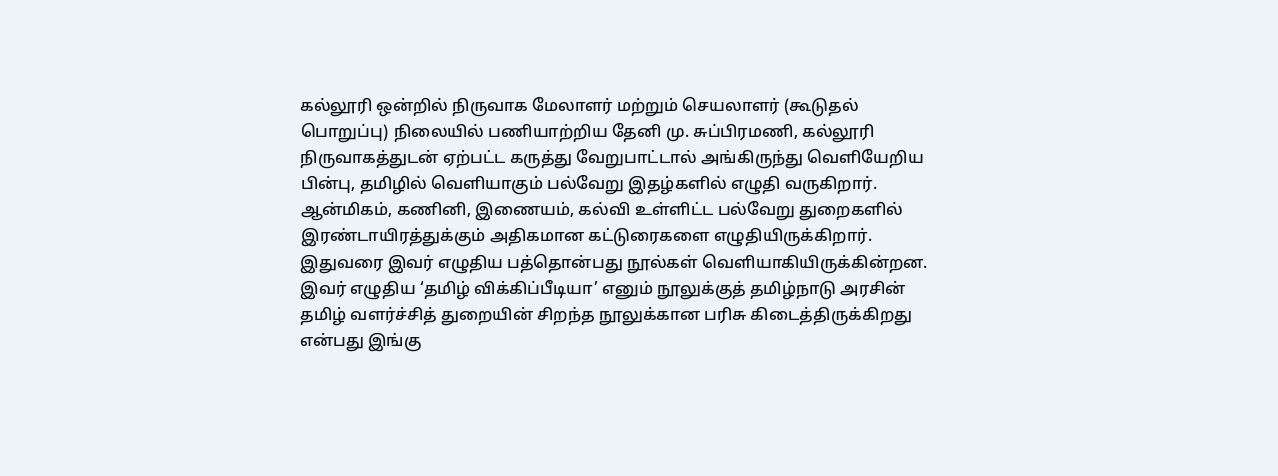கல்லூரி ஒன்றில் நிருவாக மேலாளர் மற்றும் செயலாளர் (கூடுதல் பொறுப்பு) நிலையில் பணியாற்றிய தேனி மு. சுப்பிரமணி, கல்லூரி நிருவாகத்துடன் ஏற்பட்ட கருத்து வேறுபாட்டால் அங்கிருந்து வெளியேறிய பின்பு, தமிழில் வெளியாகும் பல்வேறு இதழ்களில் எழுதி வருகிறார். ஆன்மிகம், கணினி, இணையம், கல்வி உள்ளிட்ட பல்வேறு துறைகளில் இரண்டாயிரத்துக்கும் அதிகமான கட்டுரைகளை எழுதியிருக்கிறார். இதுவரை இவர் எழுதிய பத்தொன்பது நூல்கள் வெளியாகியிருக்கின்றன. இவர் எழுதிய ‘தமிழ் விக்கிப்பீடியா’ எனும் நூலுக்குத் தமிழ்நாடு அரசின் தமிழ் வளர்ச்சித் துறையின் சிறந்த நூலுக்கான பரிசு கிடைத்திருக்கிறது என்பது இங்கு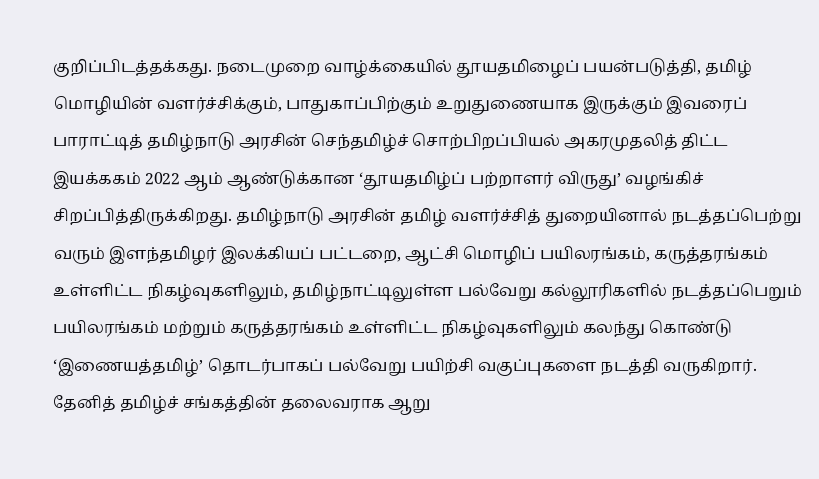குறிப்பிடத்தக்கது. நடைமுறை வாழ்க்கையில் தூயதமிழைப் பயன்படுத்தி, தமிழ் மொழியின் வளர்ச்சிக்கும், பாதுகாப்பிற்கும் உறுதுணையாக இருக்கும் இவரைப் பாராட்டித் தமிழ்நாடு அரசின் செந்தமிழ்ச் சொற்பிறப்பியல் அகரமுதலித் திட்ட இயக்ககம் 2022 ஆம் ஆண்டுக்கான ‘தூயதமிழ்ப் பற்றாளர் விருது’ வழங்கிச் சிறப்பித்திருக்கிறது. தமிழ்நாடு அரசின் தமிழ் வளர்ச்சித் துறையினால் நடத்தப்பெற்று வரும் இளந்தமிழர் இலக்கியப் பட்டறை, ஆட்சி மொழிப் பயிலரங்கம், கருத்தரங்கம் உள்ளிட்ட நிகழ்வுகளிலும், தமிழ்நாட்டிலுள்ள பல்வேறு கல்லூரிகளில் நடத்தப்பெறும் பயிலரங்கம் மற்றும் கருத்தரங்கம் உள்ளிட்ட நிகழ்வுகளிலும் கலந்து கொண்டு ‘இணையத்தமிழ்’ தொடர்பாகப் பல்வேறு பயிற்சி வகுப்புகளை நடத்தி வருகிறார். தேனித் தமிழ்ச் சங்கத்தின் தலைவராக ஆறு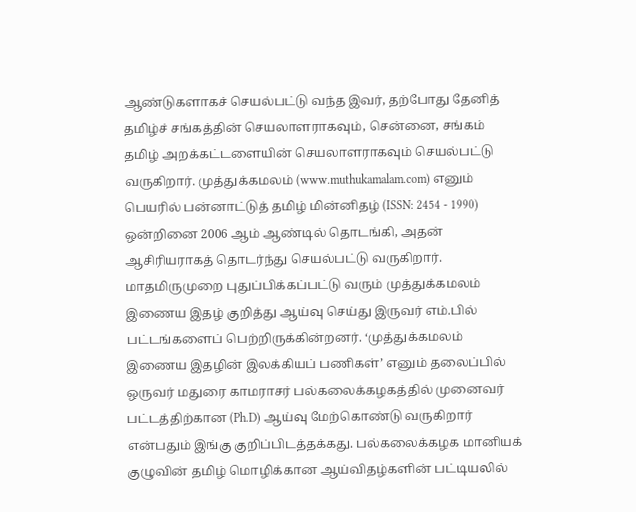ஆண்டுகளாகச் செயல்பட்டு வந்த இவர், தற்போது தேனித் தமிழ்ச் சங்கத்தின் செயலாளராகவும், சென்னை, சங்கம் தமிழ் அறக்கட்டளையின் செயலாளராகவும் செயல்பட்டு வருகிறார். முத்துக்கமலம் (www.muthukamalam.com) எனும் பெயரில் பன்னாட்டுத் தமிழ் மின்னிதழ் (ISSN: 2454 - 1990) ஒன்றினை 2006 ஆம் ஆண்டில் தொடங்கி, அதன் ஆசிரியராகத் தொடர்ந்து செயல்பட்டு வருகிறார். மாதமிருமுறை புதுப்பிக்கப்பட்டு வரும் முத்துக்கமலம் இணைய இதழ் குறித்து ஆய்வு செய்து இருவர் எம்.பில் பட்டங்களைப் பெற்றிருக்கின்றனர். ‘முத்துக்கமலம் இணைய இதழின் இலக்கியப் பணிகள்’ எனும் தலைப்பில் ஒருவர் மதுரை காமராசர் பல்கலைக்கழகத்தில் முனைவர் பட்டத்திற்கான (Ph.D) ஆய்வு மேற்கொண்டு வருகிறார் என்பதும் இங்கு குறிப்பிடத்தக்கது. பல்கலைக்கழக மானியக் குழுவின் தமிழ் மொழிக்கான ஆய்விதழ்களின் பட்டியலில்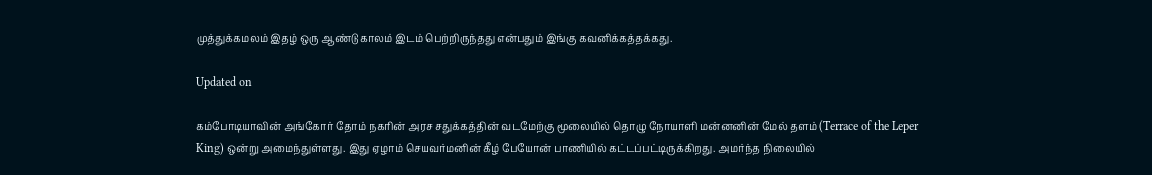முத்துக்கமலம் இதழ் ஒரு ஆண்டு காலம் இடம் பெற்றிருந்தது என்பதும் இங்கு கவனிக்கத்தக்கது.

Updated on

கம்போடியாவின் அங்கோர் தோம் நகரின் அரச சதுக்கத்தின் வடமேற்கு மூலையில் தொழு நோயாளி மன்னனின் மேல் தளம் (Terrace of the Leper King) ஒன்று அமைந்துள்ளது. இது ஏழாம் செயவர்மனின் கீழ் பேயோன் பாணியில் கட்டப்பட்டிருக்கிறது. அமர்ந்த நிலையில்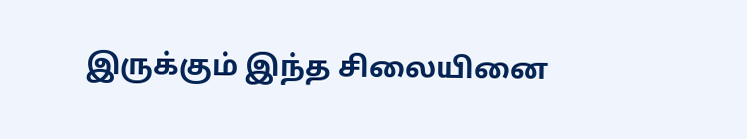இருக்கும் இந்த சிலையினை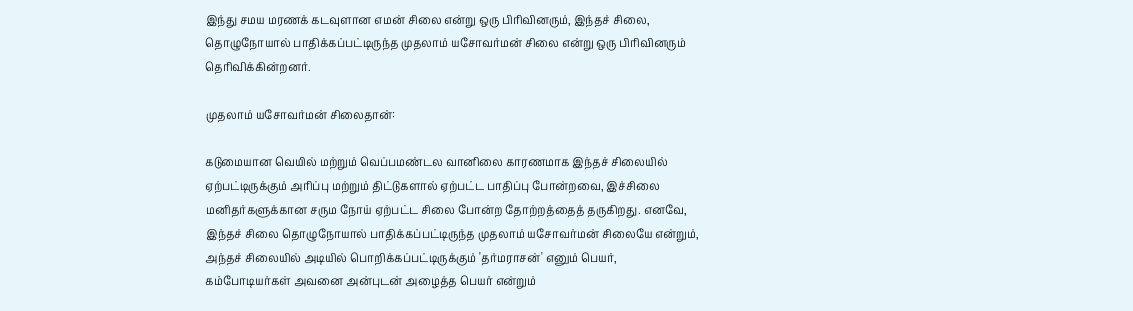இந்து சமய மரணக் கடவுளான எமன் சிலை என்று ஒரு பிரிவினரும், இந்தச் சிலை, தொழுநோயால் பாதிக்கப்பட்டிருந்த முதலாம் யசோவர்மன் சிலை என்று ஒரு பிரிவினரும் தெரிவிக்கின்றனர்.

முதலாம் யசோவர்மன் சிலைதான்:

கடுமையான வெயில் மற்றும் வெப்பமண்டல வானிலை காரணமாக இந்தச் சிலையில் ஏற்பட்டிருக்கும் அரிப்பு மற்றும் திட்டுகளால் ஏற்பட்ட பாதிப்பு போன்றவை, இச்சிலை மனிதர்களுக்கான சரும நோய் ஏற்பட்ட சிலை போன்ற தோற்றத்தைத் தருகிறது. எனவே, இந்தச் சிலை தொழுநோயால் பாதிக்கப்பட்டிருந்த முதலாம் யசோவர்மன் சிலையே என்றும், அந்தச் சிலையில் அடியில் பொறிக்கப்பட்டிருக்கும் 'தர்மராசன்' எனும் பெயர், கம்போடியர்கள் அவனை அன்புடன் அழைத்த பெயர் என்றும்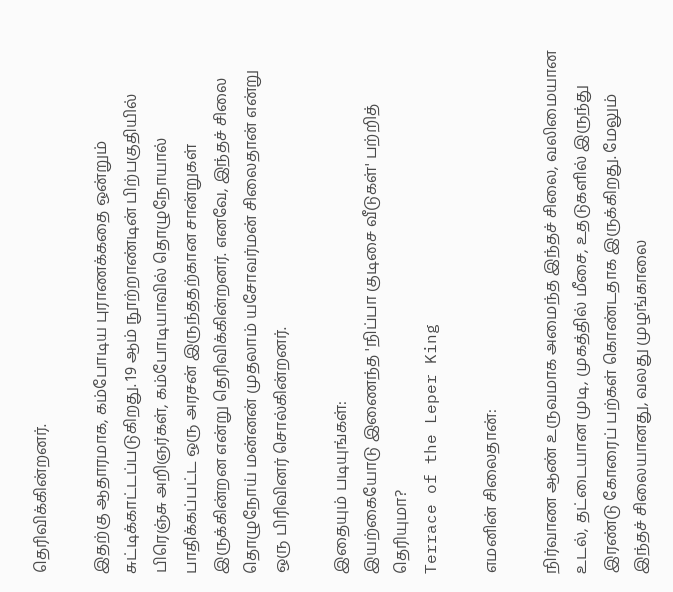தெரிவிக்கின்றனர்.

இதற்கு ஆதாரமாக, கம்போடிய புராணக்கதை ஒன்றும் சுட்டிக்காட்டப்படுகிறது. 19 ஆம் நூற்றாண்டின் பிற்பகுதியில் பிரெஞ்சு அறிஞர்கள், கம்போடியாவில் தொழுநோயால் பாதிக்கப்பட்ட ஒரு அரசன் இருந்ததற்கான சான்றுகள் இருக்கின்றன என்று தெரிவிக்கின்றனர். எனவே, இந்தச் சிலை தொழுநோய் மன்னன் முதலாம் யசோவர்மன் சிலைதான் என்று ஒரு பிரிவினர் சொல்கின்றனர்.

இதையும் படியுங்கள்:
இயற்கையோடு இணைந்த 'நிப்பா குடிசை வீடுகள்' பற்றித் தெரியுமா?
Terrace of the Leper King

எமனின் சிலைதான்:

நிர்வாண ஆண் உருவமாக அமைந்த இந்தச் சிலை, வலிமையான உடல், தட்டையான முடி, முகத்தில் மீசை, உதடுகளில் இருந்து இரண்டு கோரைப் பற்கள் கொண்டதாக இருக்கிறது. மேலும் இந்தச் சிலையானது, வலது முழங்காலை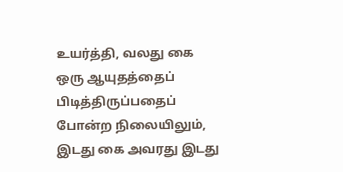உயர்த்தி, வலது கை  ஒரு ஆயுதத்தைப் பிடித்திருப்பதைப் போன்ற நிலையிலும், இடது கை அவரது இடது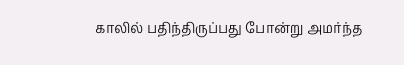காலில் பதிந்திருப்பது போன்று அமர்ந்த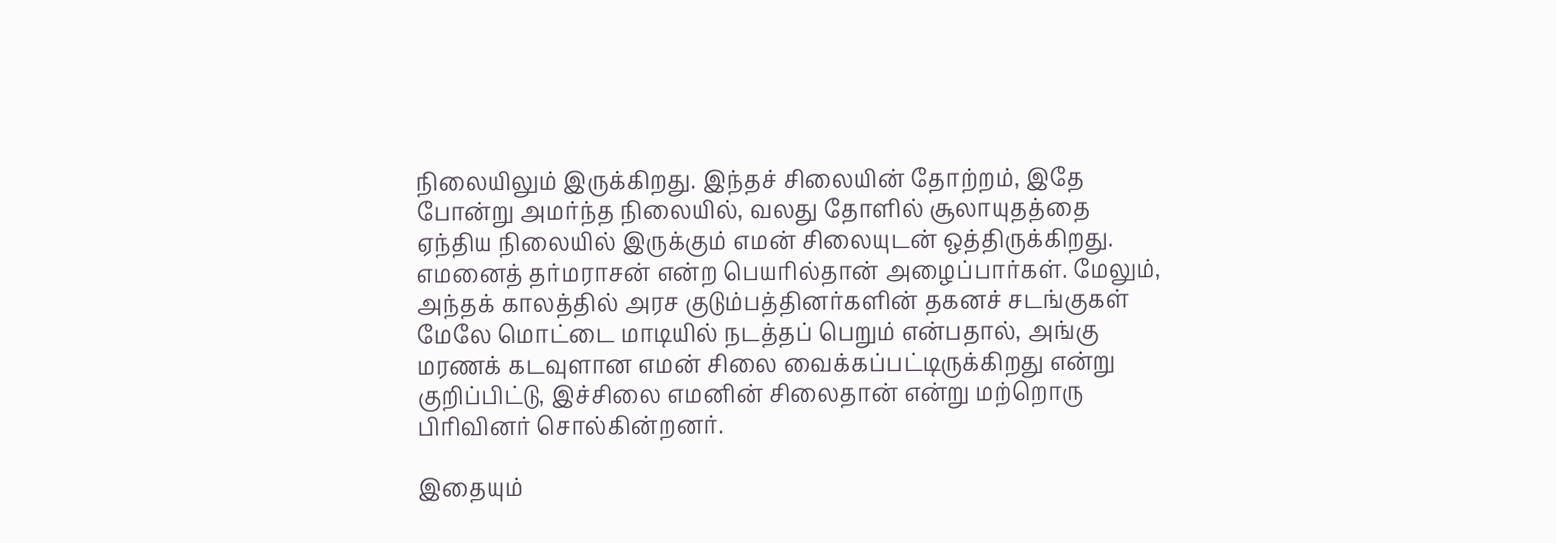நிலையிலும் இருக்கிறது. இந்தச் சிலையின் தோற்றம், இதே போன்று அமர்ந்த நிலையில், வலது தோளில் சூலாயுதத்தை ஏந்திய நிலையில் இருக்கும் எமன் சிலையுடன் ஒத்திருக்கிறது. எமனைத் தர்மராசன் என்ற பெயரில்தான் அழைப்பார்கள். மேலும், அந்தக் காலத்தில் அரச குடும்பத்தினர்களின் தகனச் சடங்குகள் மேலே மொட்டை மாடியில் நடத்தப் பெறும் என்பதால், அங்கு மரணக் கடவுளான எமன் சிலை வைக்கப்பட்டிருக்கிறது என்று குறிப்பிட்டு, இச்சிலை எமனின் சிலைதான் என்று மற்றொரு பிரிவினர் சொல்கின்றனர்.

இதையும்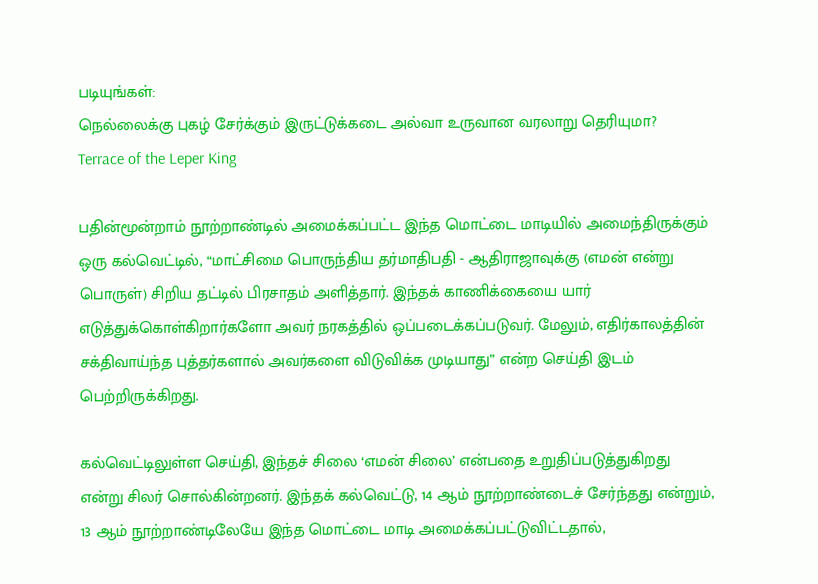படியுங்கள்:
நெல்லைக்கு புகழ் சேர்க்கும் இருட்டுக்கடை அல்வா உருவான வரலாறு தெரியுமா?
Terrace of the Leper King

பதின்மூன்றாம் நூற்றாண்டில் அமைக்கப்பட்ட இந்த மொட்டை மாடியில் அமைந்திருக்கும் ஒரு கல்வெட்டில், “மாட்சிமை பொருந்திய தர்மாதிபதி - ஆதிராஜாவுக்கு (எமன் என்று பொருள்) சிறிய தட்டில் பிரசாதம் அளித்தார். இந்தக் காணிக்கையை யார் எடுத்துக்கொள்கிறார்களோ அவர் நரகத்தில் ஒப்படைக்கப்படுவர். மேலும், எதிர்காலத்தின் சக்திவாய்ந்த புத்தர்களால் அவர்களை விடுவிக்க முடியாது” என்ற செய்தி இடம் பெற்றிருக்கிறது.

கல்வெட்டிலுள்ள செய்தி, இந்தச் சிலை ‘எமன் சிலை’ என்பதை உறுதிப்படுத்துகிறது என்று சிலர் சொல்கின்றனர். இந்தக் கல்வெட்டு, 14 ஆம் நூற்றாண்டைச் சேர்ந்தது என்றும், 13 ஆம் நூற்றாண்டிலேயே இந்த மொட்டை மாடி அமைக்கப்பட்டுவிட்டதால்,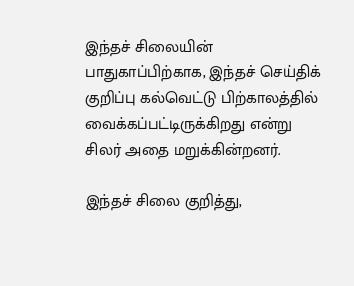இந்தச் சிலையின் பாதுகாப்பிற்காக, இந்தச் செய்திக் குறிப்பு கல்வெட்டு பிற்காலத்தில் வைக்கப்பட்டிருக்கிறது என்று சிலர் அதை மறுக்கின்றனர்.

இந்தச் சிலை குறித்து,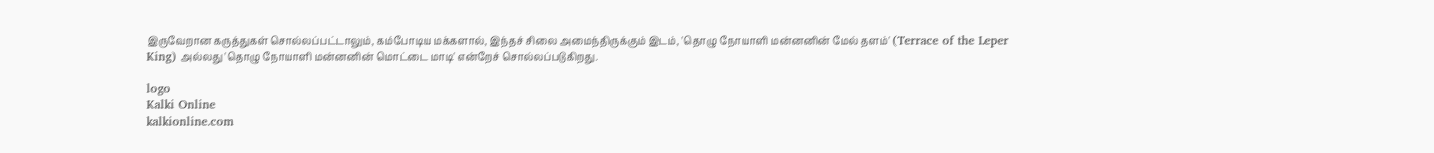இருவேறான கருத்துகள் சொல்லப்பட்டாலும், கம்போடிய மக்களால், இந்தச் சிலை அமைந்திருக்கும் இடம், 'தொழு நோயாளி மன்னனின் மேல் தளம்' (Terrace of the Leper King) அல்லது 'தொழு நோயாளி மன்னனின் மொட்டை மாடி' என்றேச் சொல்லப்படுகிறது.

logo
Kalki Online
kalkionline.com